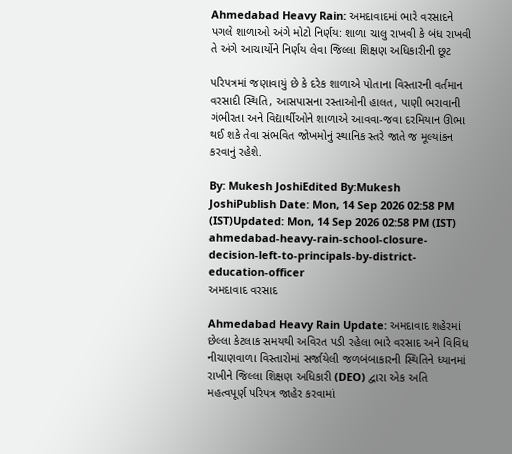Ahmedabad Heavy Rain: અમદાવાદમાં ભારે વરસાદને પગલે શાળાઓ અંગે મોટો નિર્ણય: શાળા ચાલુ રાખવી કે બંધ રાખવી તે અંગે આચાર્યોને નિર્ણય લેવા જિલ્લા શિક્ષણ અધિકારીની છૂટ

પરિપત્રમાં જણાવાયું છે કે દરેક શાળાએ પોતાના વિસ્તારની વર્તમાન વરસાદી સ્થિતિ, આસપાસના રસ્તાઓની હાલત, પાણી ભરાવાની ગંભીરતા અને વિદ્યાર્થીઓને શાળાએ આવવા-જવા દરમિયાન ઊભા થઈ શકે તેવા સંભવિત જોખમોનું સ્થાનિક સ્તરે જાતે જ મૂલ્યાંકન કરવાનું રહેશે.

By: Mukesh JoshiEdited By:Mukesh JoshiPublish Date: Mon, 14 Sep 2026 02:58 PM (IST)Updated: Mon, 14 Sep 2026 02:58 PM (IST)
ahmedabad-heavy-rain-school-closure-decision-left-to-principals-by-district-education-officer
અમદાવાદ વરસાદ

Ahmedabad Heavy Rain Update: અમદાવાદ શહેરમાં છેલ્લા કેટલાક સમયથી અવિરત પડી રહેલા ભારે વરસાદ અને વિવિધ નીચાણવાળા વિસ્તારોમાં સર્જાયેલી જળબંબાકારની સ્થિતિને ધ્યાનમાં રાખીને જિલ્લા શિક્ષણ અધિકારી (DEO) દ્વારા એક અતિ મહત્વપૂર્ણ પરિપત્ર જાહેર કરવામાં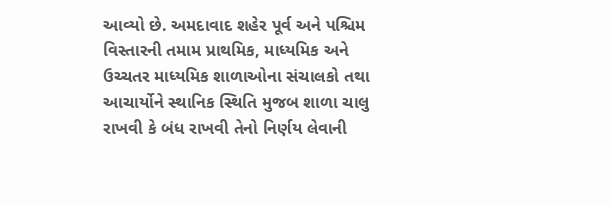આવ્યો છે. અમદાવાદ શહેર પૂર્વ અને પશ્ચિમ વિસ્તારની તમામ પ્રાથમિક, માધ્યમિક અને ઉચ્ચતર માધ્યમિક શાળાઓના સંચાલકો તથા આચાર્યોને સ્થાનિક સ્થિતિ મુજબ શાળા ચાલુ રાખવી કે બંધ રાખવી તેનો નિર્ણય લેવાની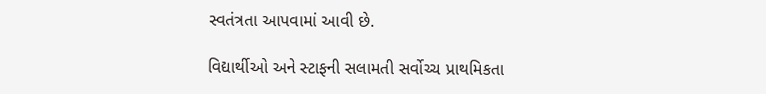સ્વતંત્રતા આપવામાં આવી છે.

વિદ્યાર્થીઓ અને સ્ટાફની સલામતી સર્વોચ્ચ પ્રાથમિકતા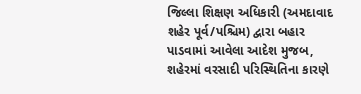જિલ્લા શિક્ષણ અધિકારી (અમદાવાદ શહેર પૂર્વ/પશ્ચિમ) દ્વારા બહાર પાડવામાં આવેલા આદેશ મુજબ, શહેરમાં વરસાદી પરિસ્થિતિના કારણે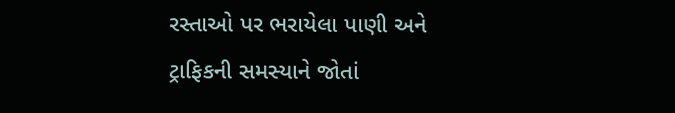રસ્તાઓ પર ભરાયેલા પાણી અને ટ્રાફિકની સમસ્યાને જોતાં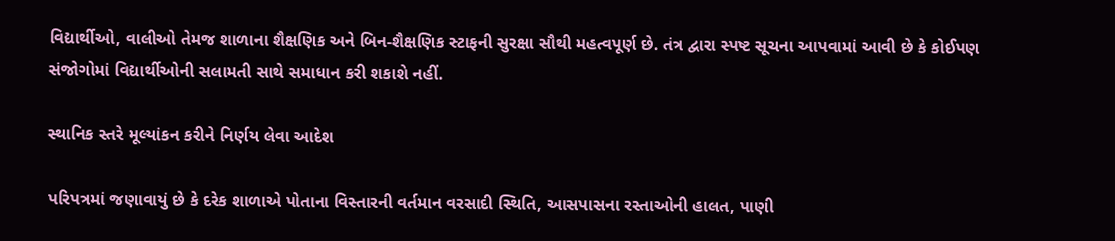વિદ્યાર્થીઓ, વાલીઓ તેમજ શાળાના શૈક્ષણિક અને બિન-શૈક્ષણિક સ્ટાફની સુરક્ષા સૌથી મહત્વપૂર્ણ છે. તંત્ર દ્વારા સ્પષ્ટ સૂચના આપવામાં આવી છે કે કોઈપણ સંજોગોમાં વિદ્યાર્થીઓની સલામતી સાથે સમાધાન કરી શકાશે નહીં.

સ્થાનિક સ્તરે મૂલ્યાંકન કરીને નિર્ણય લેવા આદેશ

પરિપત્રમાં જણાવાયું છે કે દરેક શાળાએ પોતાના વિસ્તારની વર્તમાન વરસાદી સ્થિતિ, આસપાસના રસ્તાઓની હાલત, પાણી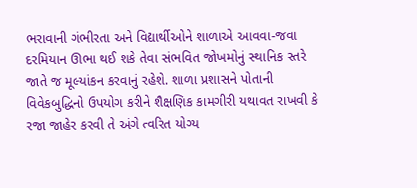ભરાવાની ગંભીરતા અને વિદ્યાર્થીઓને શાળાએ આવવા-જવા દરમિયાન ઊભા થઈ શકે તેવા સંભવિત જોખમોનું સ્થાનિક સ્તરે જાતે જ મૂલ્યાંકન કરવાનું રહેશે. શાળા પ્રશાસને પોતાની વિવેકબુદ્ધિનો ઉપયોગ કરીને શૈક્ષણિક કામગીરી યથાવત રાખવી કે રજા જાહેર કરવી તે અંગે ત્વરિત યોગ્ય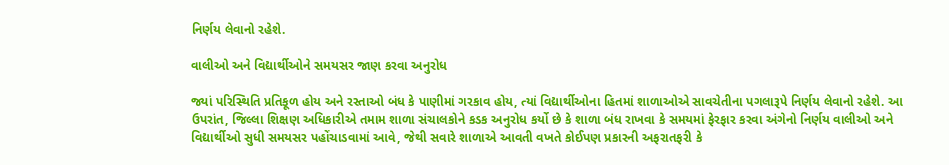નિર્ણય લેવાનો રહેશે.

વાલીઓ અને વિદ્યાર્થીઓને સમયસર જાણ કરવા અનુરોધ

જ્યાં પરિસ્થિતિ પ્રતિકૂળ હોય અને રસ્તાઓ બંધ કે પાણીમાં ગરકાવ હોય, ત્યાં વિદ્યાર્થીઓના હિતમાં શાળાઓએ સાવચેતીના પગલારૂપે નિર્ણય લેવાનો રહેશે. આ ઉપરાંત, જિલ્લા શિક્ષણ અધિકારીએ તમામ શાળા સંચાલકોને કડક અનુરોધ કર્યો છે કે શાળા બંધ રાખવા કે સમયમાં ફેરફાર કરવા અંગેનો નિર્ણય વાલીઓ અને વિદ્યાર્થીઓ સુધી સમયસર પહોંચાડવામાં આવે, જેથી સવારે શાળાએ આવતી વખતે કોઈપણ પ્રકારની અફરાતફરી કે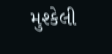મુશ્કેલી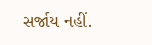સર્જાય નહીં.